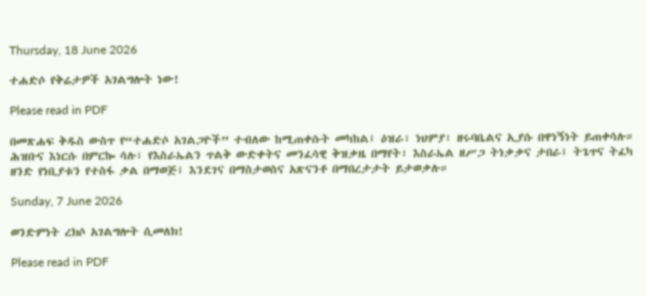Thursday, 18 June 2026

ተሐድሶ የቅሬታዎች አገልግሎት ነው!

Please read in PDF

በመጽሐፍ ቅዱስ ውስጥ የ“ተሐድሶ አገልጋዮች” ተብለው ከሚጠቀሱት መካከል፤ ዕዝራ፣ ነህምያ፣ ዘሩባቤልና ኢያሱ በዋነኝነት ይጠቀሳሉ። ሕዝቡና እነርሱ በምርኰ ሳሉ፣ የእስራኤልን ጥልቅ ውድቀትና መንፈሳዊ ቅዝቃዜ በማየት፣ እስራኤል ዘሥጋ ትነቃቃና ታበራ፤ ትጌጥና ትፈካ ዘንድ የነቢያቱን የተስፋ ቃል በማወጅ፤ እንደገና በማስታወስና አጽናንቶ በማበረታታት ይታወቃሉ።

Sunday, 7 June 2026

ወንድምነት ረክሶ አገልግሎት ሲመለክ!

Please read in PDF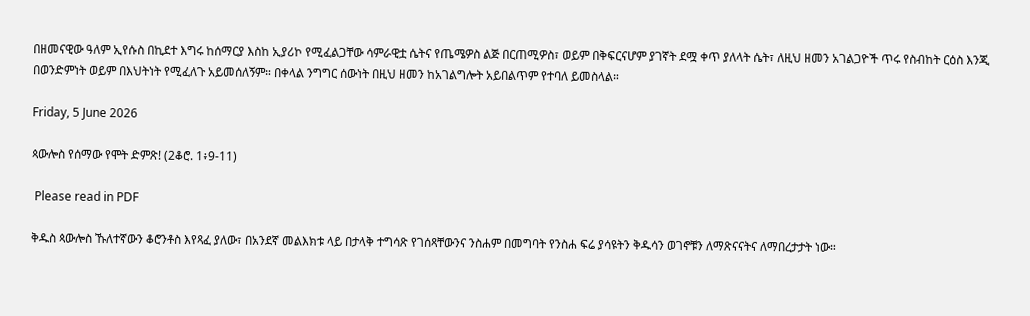በዘመናዊው ዓለም ኢየሱስ በኪደተ እግሩ ከሰማርያ እስከ ኢያሪኮ የሚፈልጋቸው ሳምራዊቷ ሴትና የጤሜዎስ ልጅ በርጠሚዎስ፣ ወይም በቅፍርናሆም ያገኛት ደሟ ቀጥ ያለላት ሴት፣ ለዚህ ዘመን አገልጋዮች ጥሩ የስብከት ርዕስ እንጂ በወንድምነት ወይም በእህትነት የሚፈለጉ አይመሰለኝም። በቀላል ንግግር ሰውነት በዚህ ዘመን ከአገልግሎት አይበልጥም የተባለ ይመስላል።

Friday, 5 June 2026

ጳውሎስ የሰማው የሞት ድምጽ! (2ቆሮ. 1፥9-11)

 Please read in PDF

ቅዱስ ጳውሎስ ኹለተኛውን ቆሮንቶስ እየጻፈ ያለው፣ በአንደኛ መልእክቱ ላይ በታላቅ ተግሳጽ የገሰጻቸውንና ንስሐም በመግባት የንስሐ ፍሬ ያሳዩትን ቅዱሳን ወገኖቹን ለማጽናናትና ለማበረታታት ነው።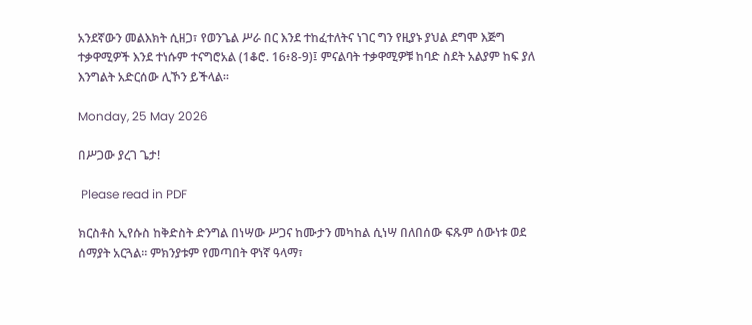አንደኛውን መልእክት ሲዘጋ፣ የወንጌል ሥራ በር እንደ ተከፈተለትና ነገር ግን የዚያኑ ያህል ደግሞ እጅግ ተቃዋሚዎች እንደ ተነሱም ተናግሮአል (1ቆሮ. 16፥8-9)፤ ምናልባት ተቃዋሚዎቹ ከባድ ስደት አልያም ከፍ ያለ እንግልት አድርሰው ሊኾን ይችላል።

Monday, 25 May 2026

በሥጋው ያረገ ጌታ!

 Please read in PDF

ክርስቶስ ኢየሱስ ከቅድስት ድንግል በነሣው ሥጋና ከሙታን መካከል ሲነሣ በለበሰው ፍጹም ሰውነቱ ወደ ሰማያት አርጓል። ምክንያቱም የመጣበት ዋነኛ ዓላማ፣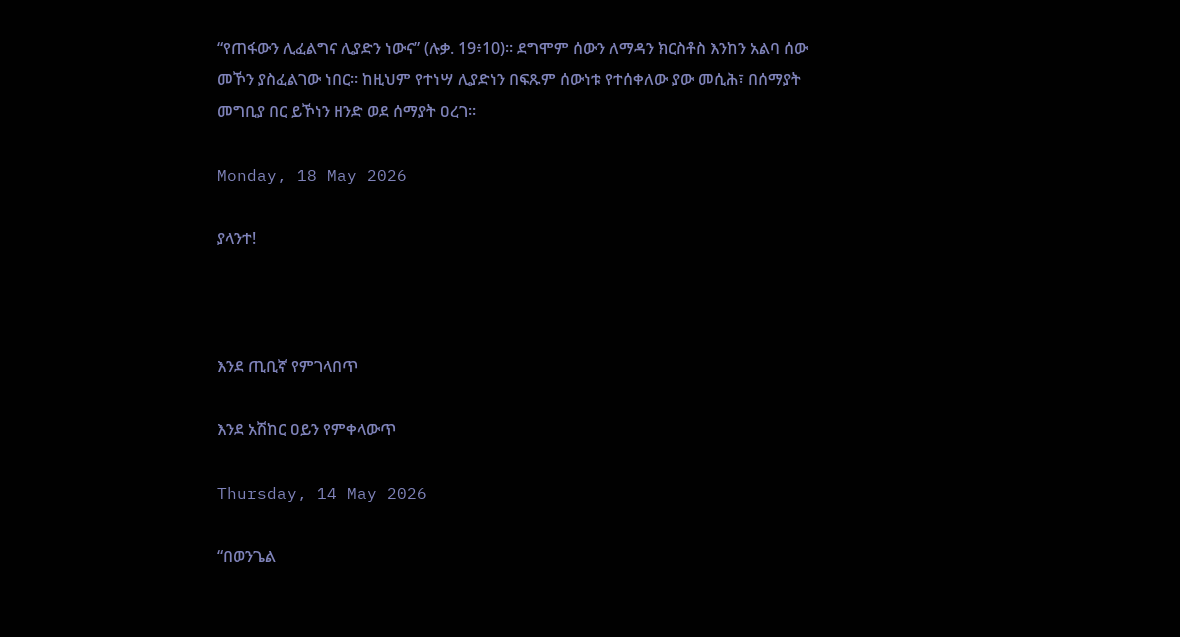“የጠፋውን ሊፈልግና ሊያድን ነውና” (ሉቃ. 19፥10)። ደግሞም ሰውን ለማዳን ክርስቶስ እንከን አልባ ሰው መኾን ያስፈልገው ነበር። ከዚህም የተነሣ ሊያድነን በፍጹም ሰውነቱ የተሰቀለው ያው መሲሕ፣ በሰማያት መግቢያ በር ይኾነን ዘንድ ወደ ሰማያት ዐረገ።

Monday, 18 May 2026

ያላንተ!



እንደ ጢቢኛ የምገላበጥ

እንደ አሽከር ዐይን የምቀላውጥ

Thursday, 14 May 2026

“በወንጌል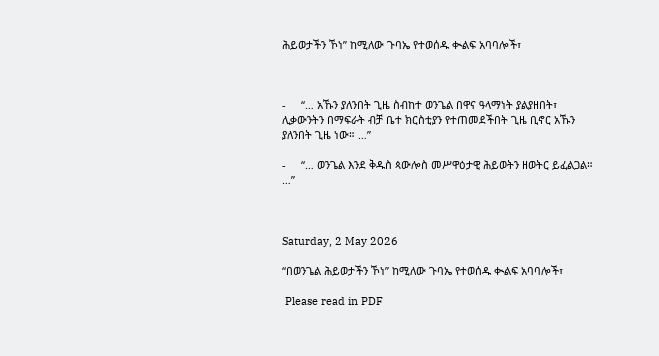ሕይወታችን ኾነ” ከሚለው ጉባኤ የተወሰዱ ቊልፍ አባባሎች፣



-     “… አኹን ያለንበት ጊዜ ስብከተ ወንጌል በዋና ዓላማነት ያልያዘበት፣ ሊቃውንትን በማፍራት ብቻ ቤተ ክርስቲያን የተጠመደችበት ጊዜ ቢኖር አኹን ያለንበት ጊዜ ነው። …”

-     “… ወንጌል እንደ ቅዱስ ጳውሎስ መሥዋዕታዊ ሕይወትን ዘወትር ይፈልጋል። …”



Saturday, 2 May 2026

“በወንጌል ሕይወታችን ኾነ” ከሚለው ጉባኤ የተወሰዱ ቊልፍ አባባሎች፣

 Please read in PDF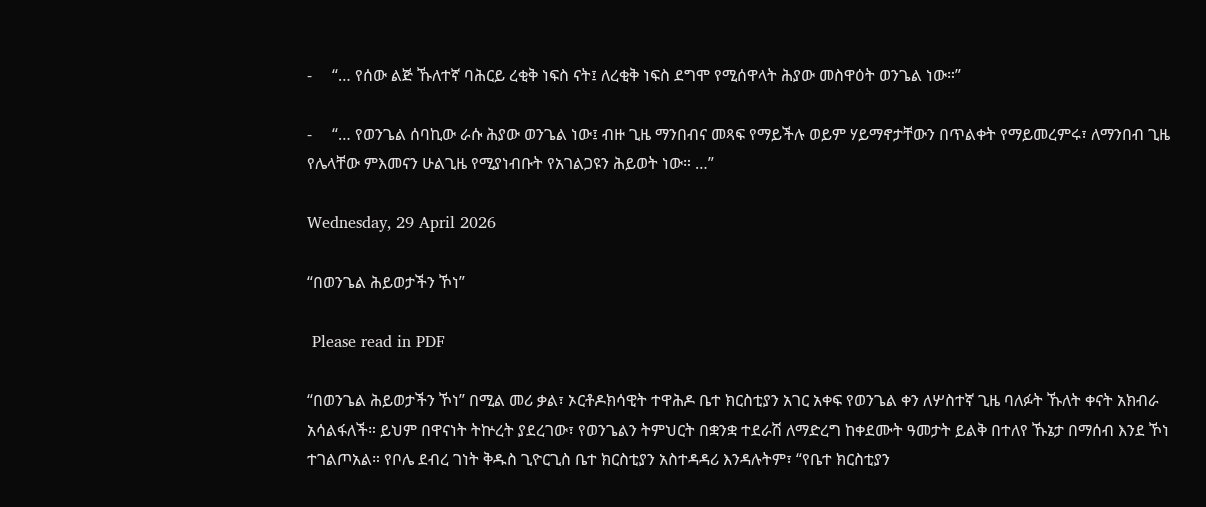-     “… የሰው ልጅ ኹለተኛ ባሕርይ ረቂቅ ነፍስ ናት፤ ለረቂቅ ነፍስ ደግሞ የሚሰዋላት ሕያው መስዋዕት ወንጌል ነው።”

-     “… የወንጌል ሰባኪው ራሱ ሕያው ወንጌል ነው፤ ብዙ ጊዜ ማንበብና መጻፍ የማይችሉ ወይም ሃይማኖታቸውን በጥልቀት የማይመረምሩ፣ ለማንበብ ጊዜ የሌላቸው ምእመናን ሁልጊዜ የሚያነብቡት የአገልጋዩን ሕይወት ነው። …”

Wednesday, 29 April 2026

“በወንጌል ሕይወታችን ኾነ”

 Please read in PDF

“በወንጌል ሕይወታችን ኾነ” በሚል መሪ ቃል፣ ኦርቶዶክሳዊት ተዋሕዶ ቤተ ክርስቲያን አገር አቀፍ የወንጌል ቀን ለሦስተኛ ጊዜ ባለፉት ኹለት ቀናት አክብራ አሳልፋለች። ይህም በዋናነት ትኵረት ያደረገው፣ የወንጌልን ትምህርት በቋንቋ ተደራሽ ለማድረግ ከቀደሙት ዓመታት ይልቅ በተለየ ኹኔታ በማሰብ እንደ ኾነ ተገልጦአል። የቦሌ ደብረ ገነት ቅዱስ ጊዮርጊስ ቤተ ክርስቲያን አስተዳዳሪ እንዳሉትም፣ “የቤተ ክርስቲያን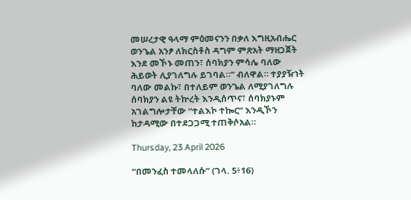መሠረታዊ ዓላማ ምዕመናንን በቃለ እግዚአብሔር ወንጌል አንፆ ለክርስቶስ ዳግም ምጽአት ማዘጋጀት እንደ መኾኑ መጠን፣ ሰባክያን ምሳሌ ባለው ሕይወት ሊያገለግሉ ይገባል።” ብለዋል። ተያያዥነት ባለው መልኩ፣ በተለይም ወንጌል ለሚያገለግሉ ሰባክያን ልዩ ትኵረት እንዲሰጥና፣ ሰባክያኑም አገልግሎታቸው “ተልእኮ ተኰር” እንዲኾን ከታዳሚው በተደጋጋሚ ተጠቅሶአል።

Thursday, 23 April 2026

“በመንፈስ ተመላለሱ” (ገላ. 5፥16)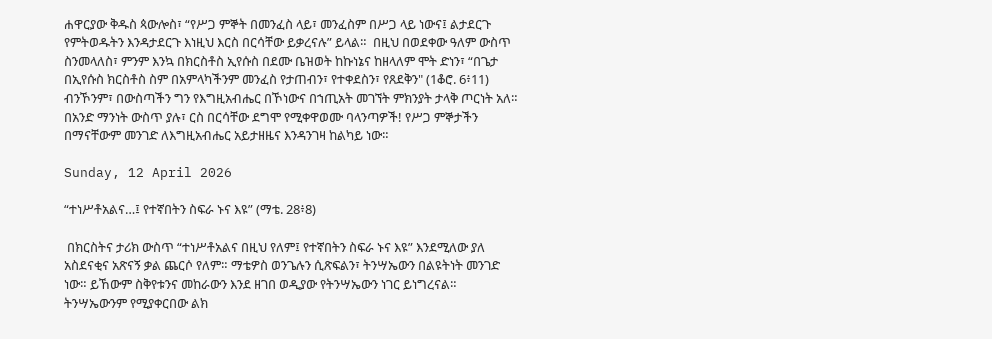ሐዋርያው ቅዱስ ጳውሎስ፣ “የሥጋ ምኞት በመንፈስ ላይ፣ መንፈስም በሥጋ ላይ ነውና፤ ልታደርጉ የምትወዱትን እንዳታደርጉ እነዚህ እርስ በርሳቸው ይቃረናሉ” ይላል።  በዚህ በወደቀው ዓለም ውስጥ ስንመላለስ፣ ምንም እንኳ በክርስቶስ ኢየሱስ በደሙ ቤዝወት ከኩነኔና ከዘላለም ሞት ድነን፣ “በጌታ በኢየሱስ ክርስቶስ ስም በአምላካችንም መንፈስ የታጠብን፣ የተቀደስን፣ የጸደቅን" (1ቆሮ. 6፥11) ብንኾንም፣ በውስጣችን ግን የእግዚአብሔር በኾነውና በኀጢአት መገኘት ምክንያት ታላቅ ጦርነት አለ። በአንድ ማንነት ውስጥ ያሉ፣ ርስ በርሳቸው ደግሞ የሚቀዋወሙ ባላንጣዎች! የሥጋ ምኞታችን በማናቸውም መንገድ ለእግዚአብሔር አይታዘዜና እንዳንገዛ ከልካይ ነው።

Sunday, 12 April 2026

“ተነሥቶአልና…፤ የተኛበትን ስፍራ ኑና እዩ” (ማቴ. 28፥8)

 በክርስትና ታሪክ ውስጥ “ተነሥቶአልና በዚህ የለም፤ የተኛበትን ስፍራ ኑና እዩ” እንደሚለው ያለ አስደናቂና አጽናኝ ቃል ጨርሶ የለም። ማቴዎስ ወንጌሉን ሲጽፍልን፣ ትንሣኤውን በልዩትነት መንገድ ነው። ይኸውም ስቅየቱንና መከራውን እንደ ዘገበ ወዲያው የትንሣኤውን ነገር ይነግረናል። ትንሣኤውንም የሚያቀርበው ልክ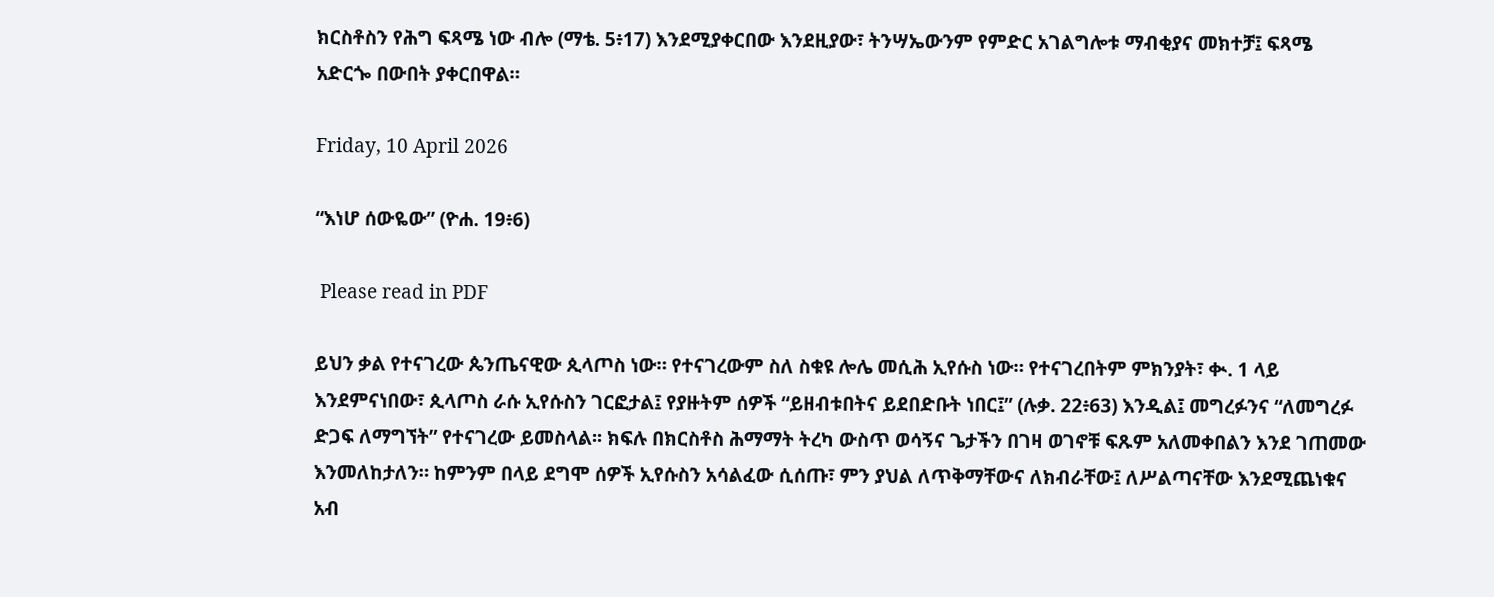ክርስቶስን የሕግ ፍጻሜ ነው ብሎ (ማቴ. 5፥17) እንደሚያቀርበው እንደዚያው፣ ትንሣኤውንም የምድር አገልግሎቱ ማብቂያና መክተቻ፤ ፍጻሜ አድርጐ በውበት ያቀርበዋል።

Friday, 10 April 2026

“እነሆ ሰውዬው” (ዮሐ. 19፥6)

 Please read in PDF

ይህን ቃል የተናገረው ጴንጤናዊው ጲላጦስ ነው። የተናገረውም ስለ ስቁዩ ሎሌ መሲሕ ኢየሱስ ነው። የተናገረበትም ምክንያት፣ ቊ. 1 ላይ እንደምናነበው፣ ጲላጦስ ራሱ ኢየሱስን ገርፎታል፤ የያዙትም ሰዎች “ይዘብቱበትና ይደበድቡት ነበር፤” (ሉቃ. 22፥63) እንዲል፤ መግረፉንና “ለመግረፉ ድጋፍ ለማግኘት” የተናገረው ይመስላል፡፡ ክፍሉ በክርስቶስ ሕማማት ትረካ ውስጥ ወሳኝና ጌታችን በገዛ ወገኖቹ ፍጹም አለመቀበልን እንደ ገጠመው እንመለከታለን። ከምንም በላይ ደግሞ ሰዎች ኢየሱስን አሳልፈው ሲሰጡ፣ ምን ያህል ለጥቅማቸውና ለክብራቸው፤ ለሥልጣናቸው እንደሚጨነቁና አብ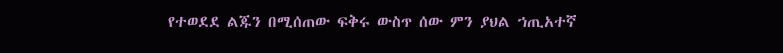የተወደደ ልጁን በሚሰጠው ፍቅሩ ውስጥ ሰው ምን ያህል ኀጢአተኛ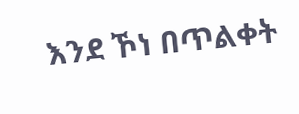እንደ ኾነ በጥልቀት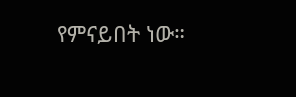የምናይበት ነው።